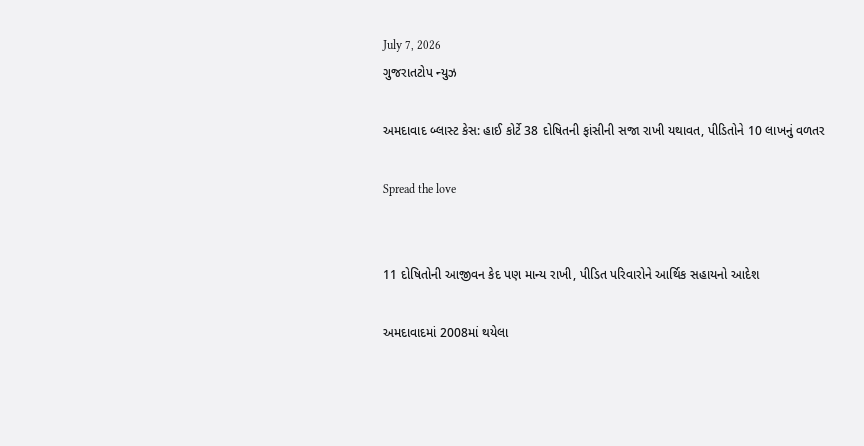July 7, 2026
ગુજરાતટોપ ન્યુઝ

અમદાવાદ બ્લાસ્ટ કેસ: હાઈ કોર્ટે 38 દોષિતની ફાંસીની સજા રાખી યથાવત, પીડિતોને 10 લાખનું વળતર

Spread the love


11 દોષિતોની આજીવન કેદ પણ માન્ય રાખી, પીડિત પરિવારોને આર્થિક સહાયનો આદેશ

અમદાવાદમાં 2008માં થયેલા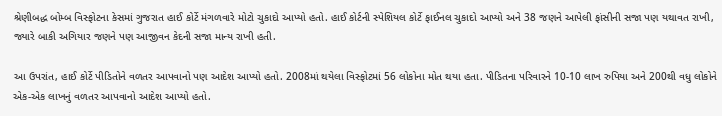શ્રેણીબદ્ધ બોમ્બ વિસ્ફોટના કેસમાં ગુજરાત હાઈ કોર્ટે મંગળવારે મોટો ચુકાદો આપ્યો હતો. હાઈ કોર્ટની સ્પેશિયલ કોર્ટે ફાઈનલ ચુકાદો આપ્યો અને 38 જણને આપેલી ફાંસીની સજા પણ યથાવત રાખી, જ્યારે બાકી અગિયાર જણને પણ આજીવન કેદની સજા માન્ય રાખી હતી.

આ ઉપરાંત, હાઈ કોર્ટે પીડિતોને વળતર આપવાનો પણ આદેશ આપ્યો હતો. 2008માં થયેલા વિસ્ફોટમાં 56 લોકોના મોત થયા હતા. પીડિતના પરિવારને 10-10 લાખ રુપિયા અને 200થી વધુ લોકોને એક-એક લાખનું વળતર આપવાનો આદેશ આપ્યો હતો.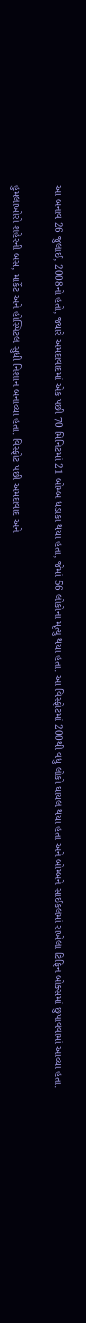આ બનાવ 26 જુલાઈ, 2008નો હતો, જ્યારે અમદાવાદમાં એક પછી 70 મિનિટમાં 21 બોમ્બ ધડાકા થયા હતા, જેમાં 56 લોકોના મૃત્યુ થયા હતા. આ વિસ્ફોટમાં 200થી વધુ લોકો ઘાયલ થયા હતા અને બોમ્બને સાઈકલમાં રાખેલા ટિફિન બોક્સમાં છુપાવવામાં આવ્યા હતા.

હુમલાખોરો શહેરની બસ, માર્કેટ અને હોસ્પિટલ સુધી નિશાન બનાવ્યા હતા. વિસ્ફોટ પછી અમદાવાદ અને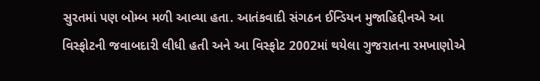સુરતમાં પણ બોમ્બ મળી આવ્યા હતા. આતંકવાદી સંગઠન ઈન્ડિયન મુજાહિદ્દીનએ આ વિસ્ફોટની જવાબદારી લીધી હતી અને આ વિસ્ફોટ 2002માં થયેલા ગુજરાતના રમખાણોએ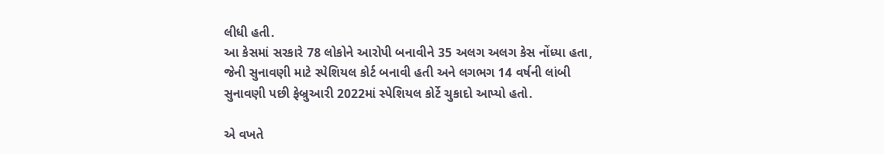લીધી હતી.
આ કેસમાં સરકારે 78 લોકોને આરોપી બનાવીને 35 અલગ અલગ કેસ નોંધ્યા હતા, જેની સુનાવણી માટે સ્પેશિયલ કોર્ટ બનાવી હતી અને લગભગ 14 વર્ષની લાંબી સુનાવણી પછી ફેબ્રુઆરી 2022માં સ્પેશિયલ કોર્ટે ચુકાદો આપ્યો હતો.

એ વખતે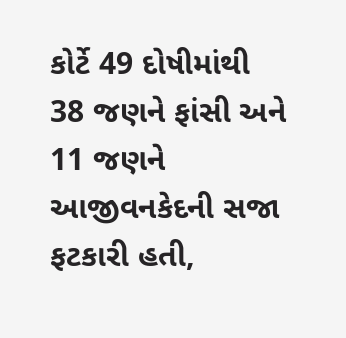કોર્ટે 49 દોષીમાંથી 38 જણને ફાંસી અને 11 જણને આજીવનકેદની સજા ફટકારી હતી,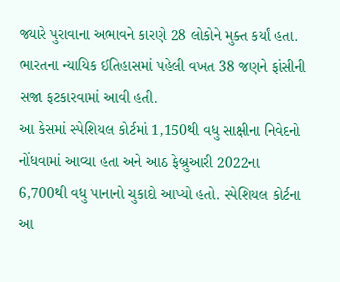જ્યારે પુરાવાના અભાવને કારણે 28 લોકોને મુક્ત કર્યાં હતા. ભારતના ન્યાયિક ઈતિહાસમાં પહેલી વખત 38 જણને ફાંસીની સજા ફટકારવામાં આવી હતી.
આ કેસમાં સ્પેશિયલ કોર્ટમાં 1,150થી વધુ સાક્ષીના નિવેદનો નોંધવામાં આવ્યા હતા અને આઠ ફેબ્રુઆરી 2022ના 6,700થી વધુ પાનાનો ચુકાદો આપ્યો હતો. સ્પેશિયલ કોર્ટના આ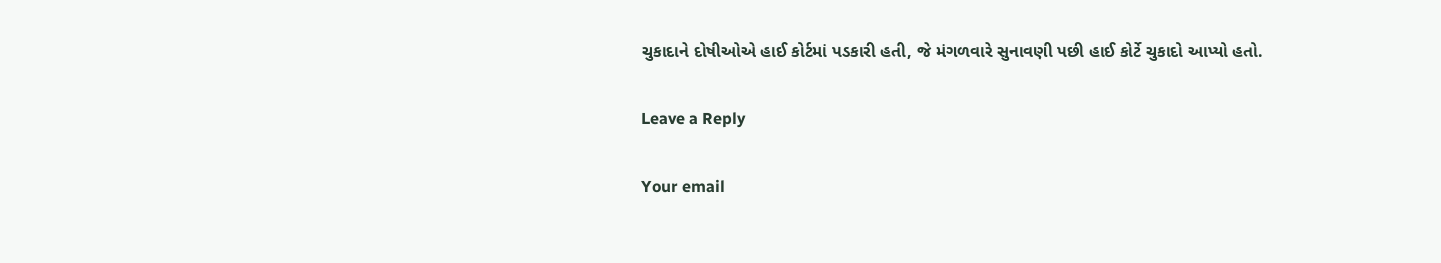ચુકાદાને દોષીઓએ હાઈ કોર્ટમાં પડકારી હતી, જે મંગળવારે સુનાવણી પછી હાઈ કોર્ટે ચુકાદો આપ્યો હતો.

Leave a Reply

Your email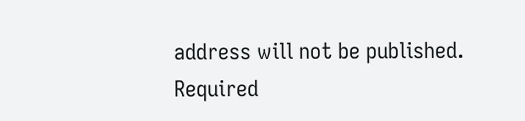address will not be published. Required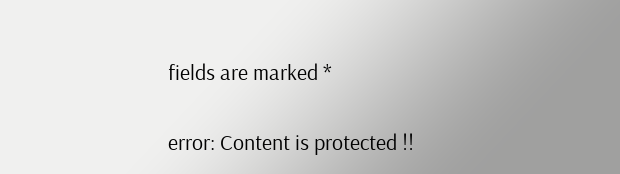fields are marked *

error: Content is protected !!